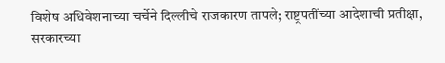विशेष अधिवेशनाच्या चर्चेने दिल्लीचे राजकारण तापले; राष्ट्रपतींच्या आदेशाची प्रतीक्षा, सरकारच्या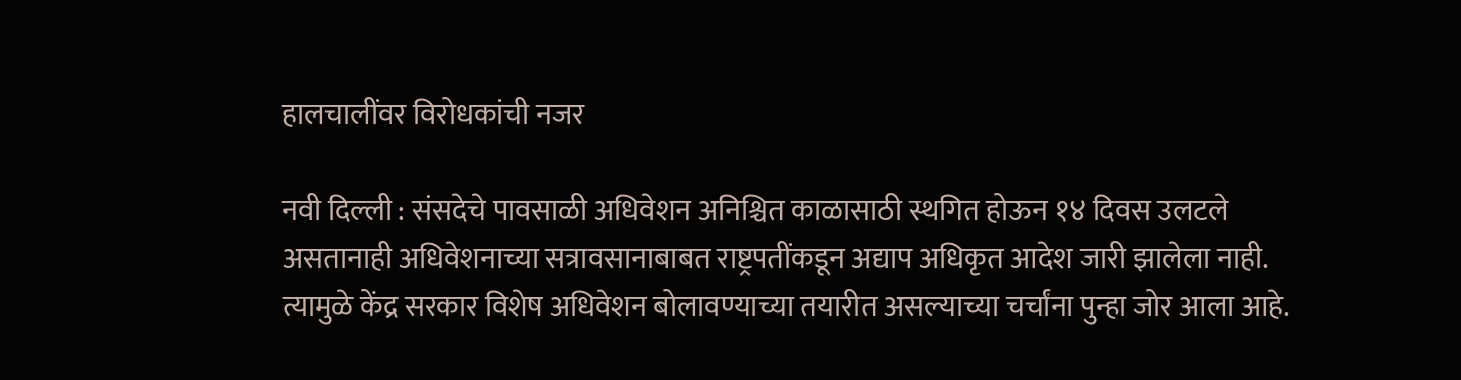हालचालींवर विरोधकांची नजर

नवी दिल्ली : संसदेचे पावसाळी अधिवेशन अनिश्चित काळासाठी स्थगित होऊन १४ दिवस उलटले असतानाही अधिवेशनाच्या सत्रावसानाबाबत राष्ट्रपतींकडून अद्याप अधिकृत आदेश जारी झालेला नाही. त्यामुळे केंद्र सरकार विशेष अधिवेशन बोलावण्याच्या तयारीत असल्याच्या चर्चांना पुन्हा जोर आला आहे.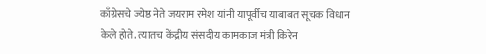काँग्रेसचे ज्येष्ठ नेते जयराम रमेश यांनी यापूर्वीच याबाबत सूचक विधान केले होते. त्यातच केंद्रीय संसदीय कामकाज मंत्री किरेन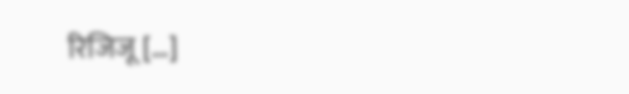रिजिजू […]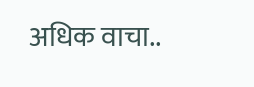अधिक वाचा..